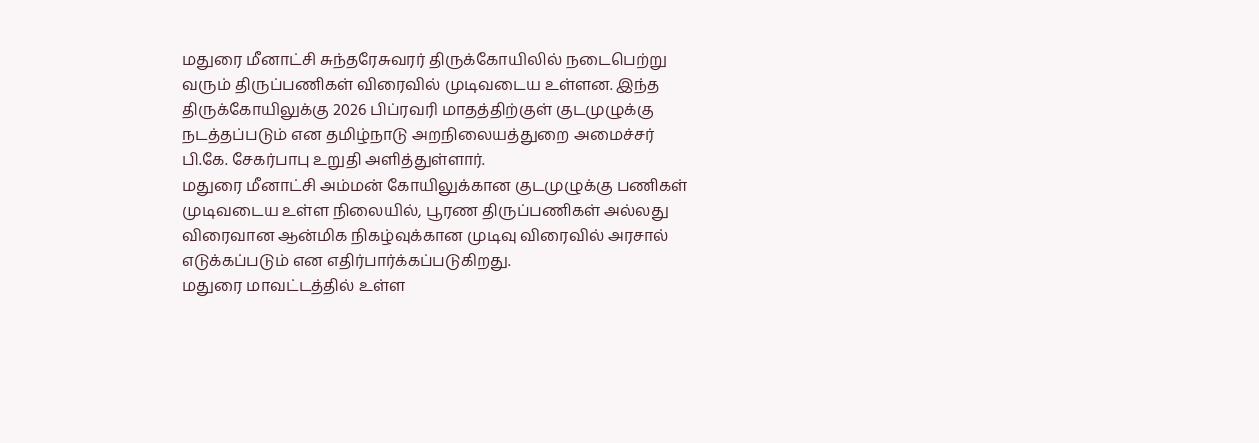மதுரை மீனாட்சி சுந்தரேசுவரர் திருக்கோயிலில் நடைபெற்று வரும் திருப்பணிகள் விரைவில் முடிவடைய உள்ளன. இந்த திருக்கோயிலுக்கு 2026 பிப்ரவரி மாதத்திற்குள் குடமுழுக்கு நடத்தப்படும் என தமிழ்நாடு அறநிலையத்துறை அமைச்சர் பி.கே. சேகர்பாபு உறுதி அளித்துள்ளார்.
மதுரை மீனாட்சி அம்மன் கோயிலுக்கான குடமுழுக்கு பணிகள் முடிவடைய உள்ள நிலையில், பூரண திருப்பணிகள் அல்லது விரைவான ஆன்மிக நிகழ்வுக்கான முடிவு விரைவில் அரசால் எடுக்கப்படும் என எதிர்பார்க்கப்படுகிறது.
மதுரை மாவட்டத்தில் உள்ள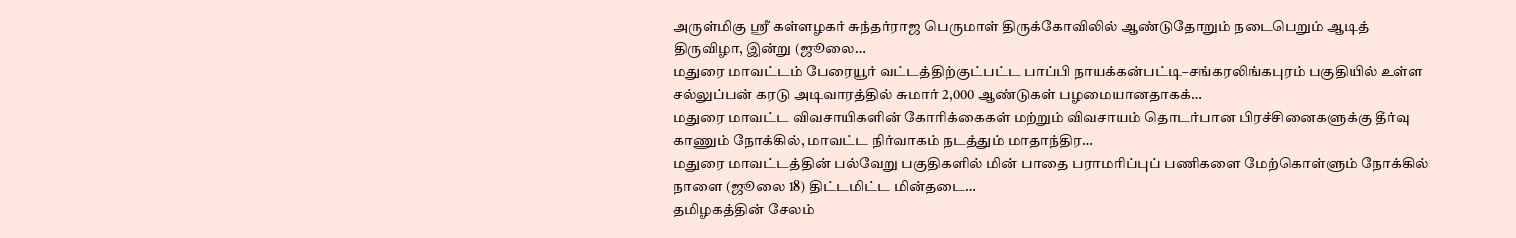அருள்மிகு ஶ்ரீ கள்ளழகர் சுந்தர்ராஜ பெருமாள் திருக்கோவிலில் ஆண்டுதோறும் நடைபெறும் ஆடித் திருவிழா, இன்று (ஜூலை…
மதுரை மாவட்டம் பேரையூர் வட்டத்திற்குட்பட்ட பாப்பி நாயக்கன்பட்டி–சங்கரலிங்கபுரம் பகுதியில் உள்ள சல்லுப்பன் கரடு அடிவாரத்தில் சுமார் 2,000 ஆண்டுகள் பழமையானதாகக்…
மதுரை மாவட்ட விவசாயிகளின் கோரிக்கைகள் மற்றும் விவசாயம் தொடர்பான பிரச்சினைகளுக்கு தீர்வு காணும் நோக்கில், மாவட்ட நிர்வாகம் நடத்தும் மாதாந்திர…
மதுரை மாவட்டத்தின் பல்வேறு பகுதிகளில் மின் பாதை பராமரிப்புப் பணிகளை மேற்கொள்ளும் நோக்கில் நாளை (ஜூலை 18) திட்டமிட்ட மின்தடை…
தமிழகத்தின் சேலம்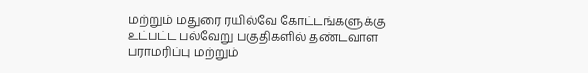மற்றும் மதுரை ரயில்வே கோட்டங்களுக்கு உட்பட்ட பல்வேறு பகுதிகளில் தண்டவாள பராமரிப்பு மற்றும்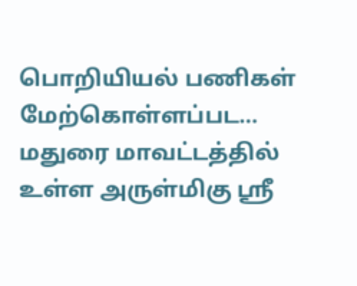பொறியியல் பணிகள் மேற்கொள்ளப்பட…
மதுரை மாவட்டத்தில் உள்ள அருள்மிகு ஶ்ரீ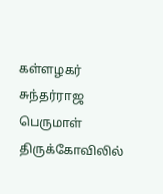கள்ளழகர் சுந்தர்ராஜ பெருமாள் திருக்கோவிலில்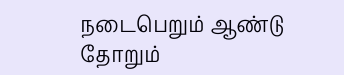நடைபெறும் ஆண்டு தோறும்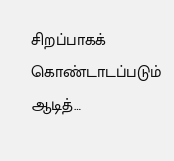சிறப்பாகக் கொண்டாடப்படும் ஆடித்…